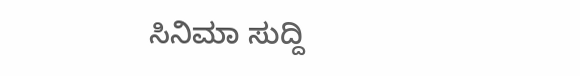ಸಿನಿಮಾ ಸುದ್ದಿ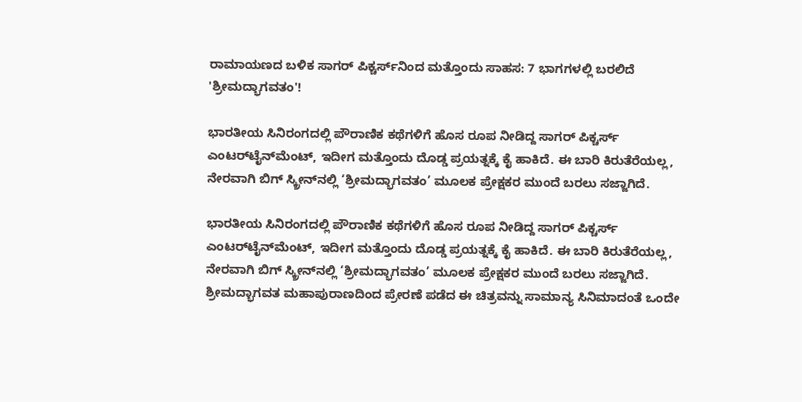ರಾಮಾಯಣದ ಬಳಿಕ ಸಾಗರ್ ಪಿಕ್ಚರ್ಸ್‌ನಿಂದ ಮತ್ತೊಂದು ಸಾಹಸ: 7 ಭಾಗಗಳಲ್ಲಿ ಬರಲಿದೆ 'ಶ್ರೀಮದ್ಭಾಗವತಂ'!

ಭಾರತೀಯ ಸಿನಿರಂಗದಲ್ಲಿ ಪೌರಾಣಿಕ ಕಥೆಗಳಿಗೆ ಹೊಸ ರೂಪ ನೀಡಿದ್ದ ಸಾಗರ್ ಪಿಕ್ಚರ್ಸ್ ಎಂಟರ್‌ಟೈನ್‌ಮೆಂಟ್, ಇದೀಗ ಮತ್ತೊಂದು ದೊಡ್ಡ ಪ್ರಯತ್ನಕ್ಕೆ ಕೈ ಹಾಕಿದೆ. ಈ ಬಾರಿ ಕಿರುತೆರೆಯಲ್ಲ, ನೇರವಾಗಿ ಬಿಗ್ ಸ್ಕ್ರೀನ್‌ನಲ್ಲಿ ‘ಶ್ರೀಮದ್ಭಾಗವತಂ’ ಮೂಲಕ ಪ್ರೇಕ್ಷಕರ ಮುಂದೆ ಬರಲು ಸಜ್ಜಾಗಿದೆ.

ಭಾರತೀಯ ಸಿನಿರಂಗದಲ್ಲಿ ಪೌರಾಣಿಕ ಕಥೆಗಳಿಗೆ ಹೊಸ ರೂಪ ನೀಡಿದ್ದ ಸಾಗರ್ ಪಿಕ್ಚರ್ಸ್ ಎಂಟರ್‌ಟೈನ್‌ಮೆಂಟ್, ಇದೀಗ ಮತ್ತೊಂದು ದೊಡ್ಡ ಪ್ರಯತ್ನಕ್ಕೆ ಕೈ ಹಾಕಿದೆ. ಈ ಬಾರಿ ಕಿರುತೆರೆಯಲ್ಲ, ನೇರವಾಗಿ ಬಿಗ್ ಸ್ಕ್ರೀನ್‌ನಲ್ಲಿ ‘ಶ್ರೀಮದ್ಭಾಗವತಂ’ ಮೂಲಕ ಪ್ರೇಕ್ಷಕರ ಮುಂದೆ ಬರಲು ಸಜ್ಜಾಗಿದೆ. ಶ್ರೀಮದ್ಭಾಗವತ ಮಹಾಪುರಾಣದಿಂದ ಪ್ರೇರಣೆ ಪಡೆದ ಈ ಚಿತ್ರವನ್ನು ಸಾಮಾನ್ಯ ಸಿನಿಮಾದಂತೆ ಒಂದೇ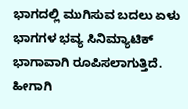ಭಾಗದಲ್ಲಿ ಮುಗಿಸುವ ಬದಲು ಏಳು ಭಾಗಗಳ ಭವ್ಯ ಸಿನಿಮ್ಯಾಟಿಕ್ ಭಾಗಾವಾಗಿ ರೂಪಿಸಲಾಗುತ್ತಿದೆ. ಹೀಗಾಗಿ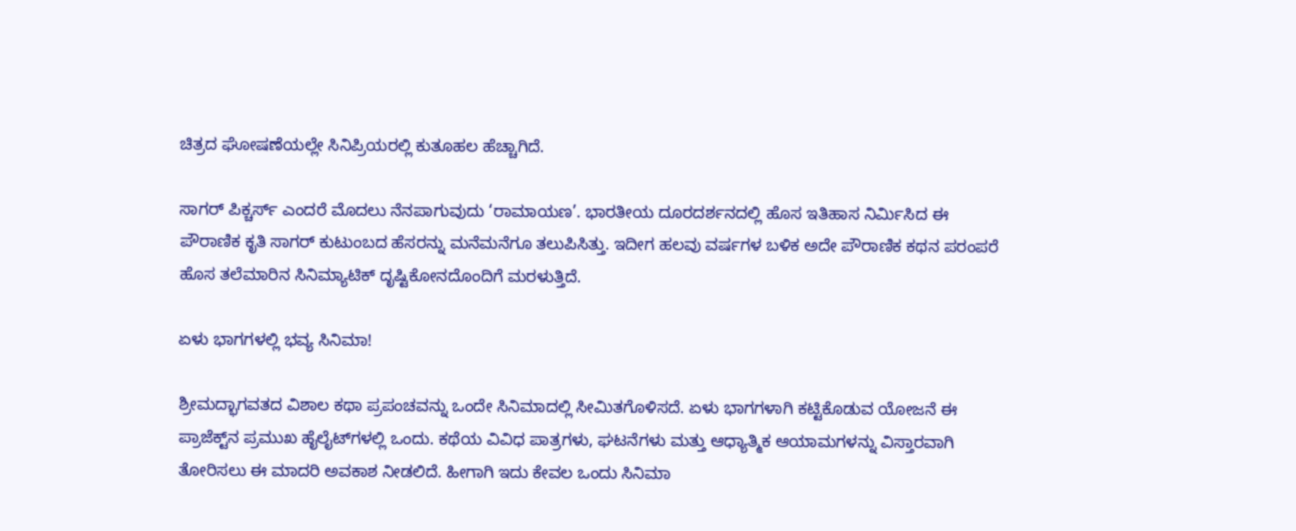ಚಿತ್ರದ ಘೋಷಣೆಯಲ್ಲೇ ಸಿನಿಪ್ರಿಯರಲ್ಲಿ ಕುತೂಹಲ ಹೆಚ್ಚಾಗಿದೆ.

ಸಾಗರ್ ಪಿಕ್ಚರ್ಸ್ ಎಂದರೆ ಮೊದಲು ನೆನಪಾಗುವುದು ‘ರಾಮಾಯಣ’. ಭಾರತೀಯ ದೂರದರ್ಶನದಲ್ಲಿ ಹೊಸ ಇತಿಹಾಸ ನಿರ್ಮಿಸಿದ ಈ ಪೌರಾಣಿಕ ಕೃತಿ ಸಾಗರ್ ಕುಟುಂಬದ ಹೆಸರನ್ನು ಮನೆಮನೆಗೂ ತಲುಪಿಸಿತ್ತು. ಇದೀಗ ಹಲವು ವರ್ಷಗಳ ಬಳಿಕ ಅದೇ ಪೌರಾಣಿಕ ಕಥನ ಪರಂಪರೆ ಹೊಸ ತಲೆಮಾರಿನ ಸಿನಿಮ್ಯಾಟಿಕ್ ದೃಷ್ಟಿಕೋನದೊಂದಿಗೆ ಮರಳುತ್ತಿದೆ.

ಏಳು ಭಾಗಗಳಲ್ಲಿ ಭವ್ಯ ಸಿನಿಮಾ!

ಶ್ರೀಮದ್ಭಾಗವತದ ವಿಶಾಲ ಕಥಾ ಪ್ರಪಂಚವನ್ನು ಒಂದೇ ಸಿನಿಮಾದಲ್ಲಿ ಸೀಮಿತಗೊಳಿಸದೆ. ಏಳು ಭಾಗಗಳಾಗಿ ಕಟ್ಟಿಕೊಡುವ ಯೋಜನೆ ಈ ಪ್ರಾಜೆಕ್ಟ್‌ನ ಪ್ರಮುಖ ಹೈಲೈಟ್‌ಗಳಲ್ಲಿ ಒಂದು. ಕಥೆಯ ವಿವಿಧ ಪಾತ್ರಗಳು, ಘಟನೆಗಳು ಮತ್ತು ಆಧ್ಯಾತ್ಮಿಕ ಆಯಾಮಗಳನ್ನು ವಿಸ್ತಾರವಾಗಿ ತೋರಿಸಲು ಈ ಮಾದರಿ ಅವಕಾಶ ನೀಡಲಿದೆ. ಹೀಗಾಗಿ ಇದು ಕೇವಲ ಒಂದು ಸಿನಿಮಾ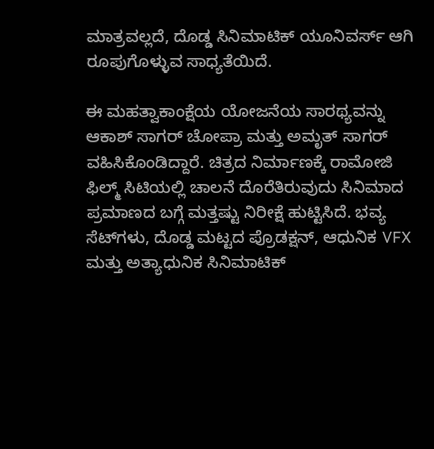ಮಾತ್ರವಲ್ಲದೆ, ದೊಡ್ಡ ಸಿನಿಮಾಟಿಕ್ ಯೂನಿವರ್ಸ್ ಆಗಿ ರೂಪುಗೊಳ್ಳುವ ಸಾಧ್ಯತೆಯಿದೆ.

ಈ ಮಹತ್ವಾಕಾಂಕ್ಷೆಯ ಯೋಜನೆಯ ಸಾರಥ್ಯವನ್ನು ಆಕಾಶ್ ಸಾಗರ್ ಚೋಪ್ರಾ ಮತ್ತು ಅಮೃತ್ ಸಾಗರ್ ವಹಿಸಿಕೊಂಡಿದ್ದಾರೆ. ಚಿತ್ರದ ನಿರ್ಮಾಣಕ್ಕೆ ರಾಮೋಜಿ ಫಿಲ್ಮ್ ಸಿಟಿಯಲ್ಲಿ ಚಾಲನೆ ದೊರೆತಿರುವುದು ಸಿನಿಮಾದ ಪ್ರಮಾಣದ ಬಗ್ಗೆ ಮತ್ತಷ್ಟು ನಿರೀಕ್ಷೆ ಹುಟ್ಟಿಸಿದೆ. ಭವ್ಯ ಸೆಟ್‌ಗಳು, ದೊಡ್ಡ ಮಟ್ಟದ ಪ್ರೊಡಕ್ಷನ್, ಆಧುನಿಕ VFX ಮತ್ತು ಅತ್ಯಾಧುನಿಕ ಸಿನಿಮಾಟಿಕ್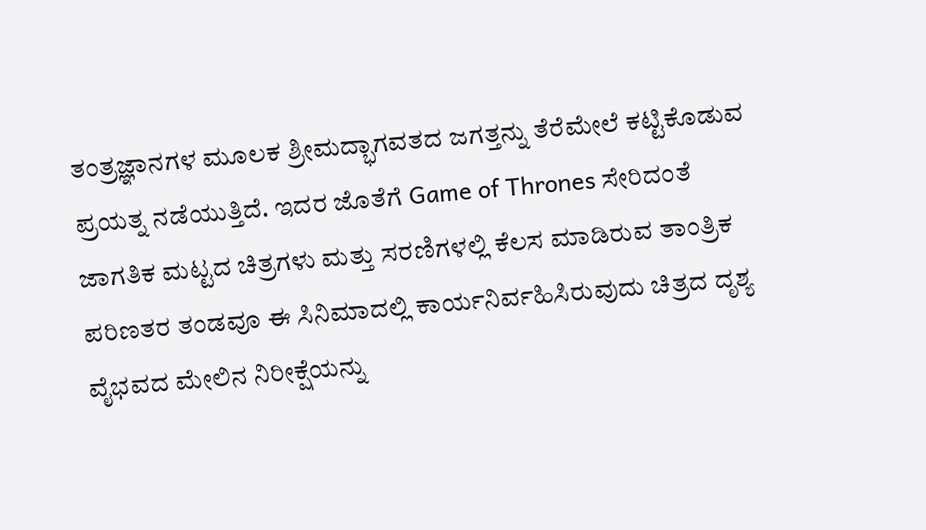ತಂತ್ರಜ್ಞಾನಗಳ ಮೂಲಕ ಶ್ರೀಮದ್ಭಾಗವತದ ಜಗತ್ತನ್ನು ತೆರೆಮೇಲೆ ಕಟ್ಟಿಕೊಡುವ ಪ್ರಯತ್ನ ನಡೆಯುತ್ತಿದೆ. ಇದರ ಜೊತೆಗೆ Game of Thrones ಸೇರಿದಂತೆ ಜಾಗತಿಕ ಮಟ್ಟದ ಚಿತ್ರಗಳು ಮತ್ತು ಸರಣಿಗಳಲ್ಲಿ ಕೆಲಸ ಮಾಡಿರುವ ತಾಂತ್ರಿಕ ಪರಿಣತರ ತಂಡವೂ ಈ ಸಿನಿಮಾದಲ್ಲಿ ಕಾರ್ಯನಿರ್ವಹಿಸಿರುವುದು ಚಿತ್ರದ ದೃಶ್ಯ ವೈಭವದ ಮೇಲಿನ ನಿರೀಕ್ಷೆಯನ್ನು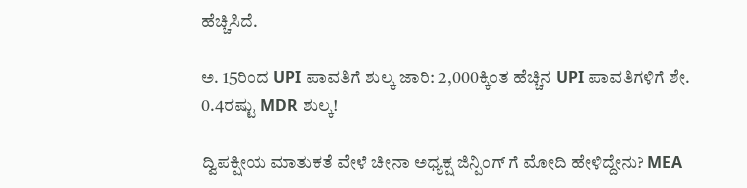ಹೆಚ್ಚಿಸಿದೆ.

ಅ. 15ರಿಂದ UPI ಪಾವತಿಗೆ ಶುಲ್ಕ ಜಾರಿ: 2,000ಕ್ಕಿಂತ ಹೆಚ್ಚಿನ UPI ಪಾವತಿಗಳಿಗೆ ಶೇ. 0.4ರಷ್ಟು MDR ಶುಲ್ಕ!

ದ್ವಿಪಕ್ಷೀಯ ಮಾತುಕತೆ ವೇಳೆ ಚೀನಾ ಅಧ್ಯಕ್ಷ ಜಿನ್ಪಿಂಗ್ ಗೆ ಮೋದಿ ಹೇಳಿದ್ದೇನು? MEA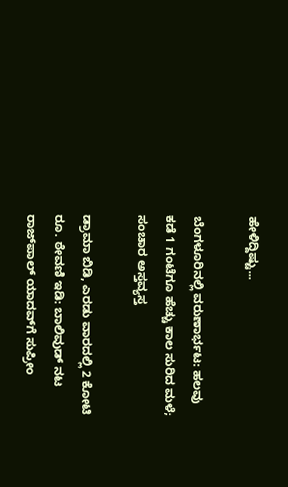ಹೇಳಿದ್ದಿಷ್ಟು...

ಬೆಂಗಳೂರಿನಲ್ಲಿ ವರುಣಾರ್ಭಟ: ಹಲವು ಕಡೆ 1 ಗಂಟೆಗೂ ಹೆಚ್ಚು ಕಾಲ ಸುರಿದ ಮಳೆ; ಸಂಚಾರ ಅಸ್ತವ್ಯಸ್ತ

ಡ್ರಾಮಾ ಬಿಡಿ, ಎರಡು ವಾರದಲ್ಲಿ 2 ಕೋಟಿ ರೂ. ಠೇವಣಿ ಇಡಿ: ಬಾಲಿವುಡ್ ನಟ ರಾಜ್‌ಪಾಲ್ ಯಾದವ್‌ಗೆ ಸುಪ್ರೀಂ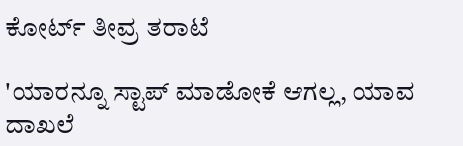ಕೋರ್ಟ್ ತೀವ್ರ ತರಾಟೆ

'ಯಾರನ್ನೂ ಸ್ಟಾಪ್ ಮಾಡೋಕೆ ಆಗಲ್ಲ, ಯಾವ ದಾಖಲೆ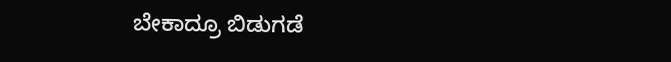ಬೇಕಾದ್ರೂ ಬಿಡುಗಡೆ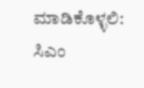ಮಾಡಿಕೊಳ್ಳಲಿ: ಸಿಎಂ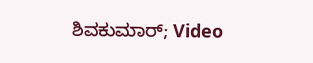ಶಿವಕುಮಾರ್; Video